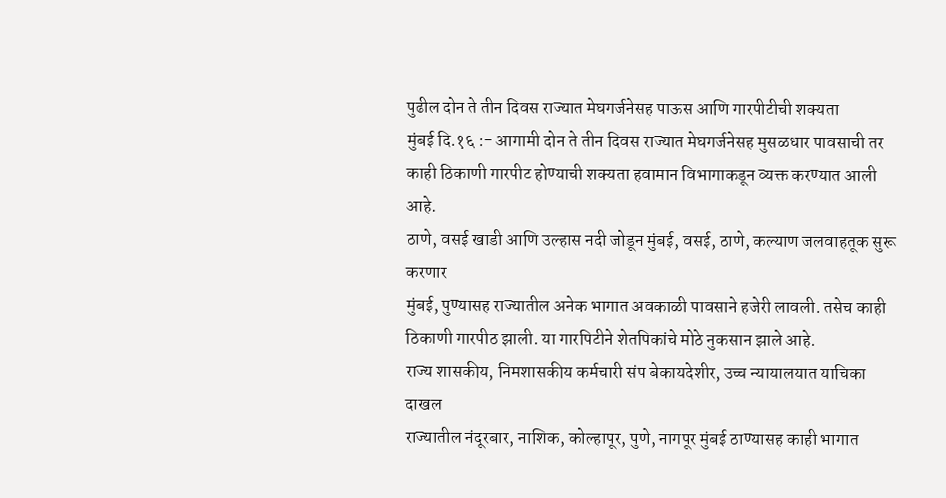पुढील दोन ते तीन दिवस राज्यात मेघगर्जनेसह पाऊस आणि गारपीटीची शक्यता
मुंबई दि.१६ :- आगामी दोन ते तीन दिवस राज्यात मेघगर्जनेसह मुसळधार पावसाची तर काही ठिकाणी गारपीट होण्याची शक्यता हवामान विभागाकडून व्यक्त करण्यात आली आहे.
ठाणे, वसई खाडी आणि उल्हास नदी जोडून मुंबई, वसई, ठाणे, कल्याण जलवाहतूक सुरू करणार
मुंबई, पुण्यासह राज्यातील अनेक भागात अवकाळी पावसाने हजेरी लावली. तसेच काही ठिकाणी गारपीठ झाली. या गारपिटीने शेतपिकांचे मोठे नुकसान झाले आहे.
राज्य शासकीय, निमशासकीय कर्मचारी संप बेकायदेशीर, उच्च न्यायालयात याचिका दाखल
राज्यातील नंदूरबार, नाशिक, कोल्हापूर, पुणे, नागपूर मुंबई ठाण्यासह काही भागात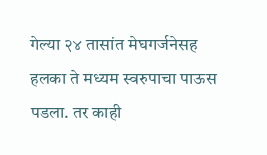गेल्या २४ तासांत मेघगर्जनेसह हलका ते मध्यम स्वरुपाचा पाऊस पडला. तर काही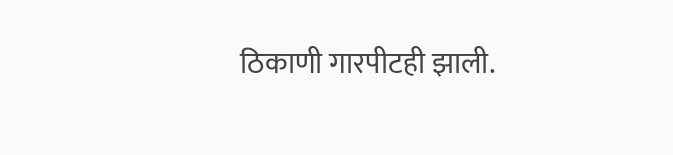ठिकाणी गारपीटही झाली.